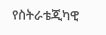የስትራቴጂካዊ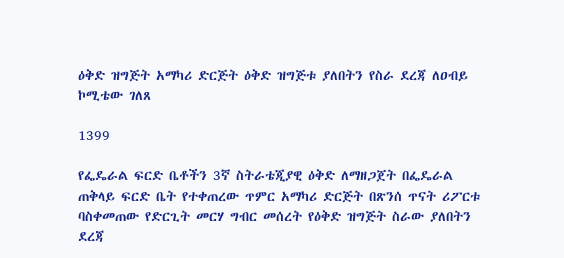ዕቅድ ዝግጅት አማካሪ ድርጅት ዕቅድ ዝግጅቱ ያለበትን የስራ ደረጃ ለዐብይ ኮሚቴው ገለጸ

1399

የፌዴራል ፍርድ ቤቶችን 3ኛ ስትራቴጂያዊ ዕቅድ ለማዘጋጀት በፌዴራል ጠቅላይ ፍርድ ቤት የተቀጠረው ጥምር አማካሪ ድርጅት በጽንሰ ጥናት ሪፖርቱ ባስቀመጠው የድርጊት መርሃ ግብር መሰረት የዕቅድ ዝግጅት ስራው ያለበትን ደረጃ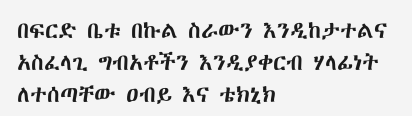በፍርድ ቤቱ በኩል ስራውን እንዲከታተልና አስፈላጊ ግብአቶችን እንዲያቀርብ ሃላፊነት ለተሰጣቸው ዐብይ እና ቴክኒክ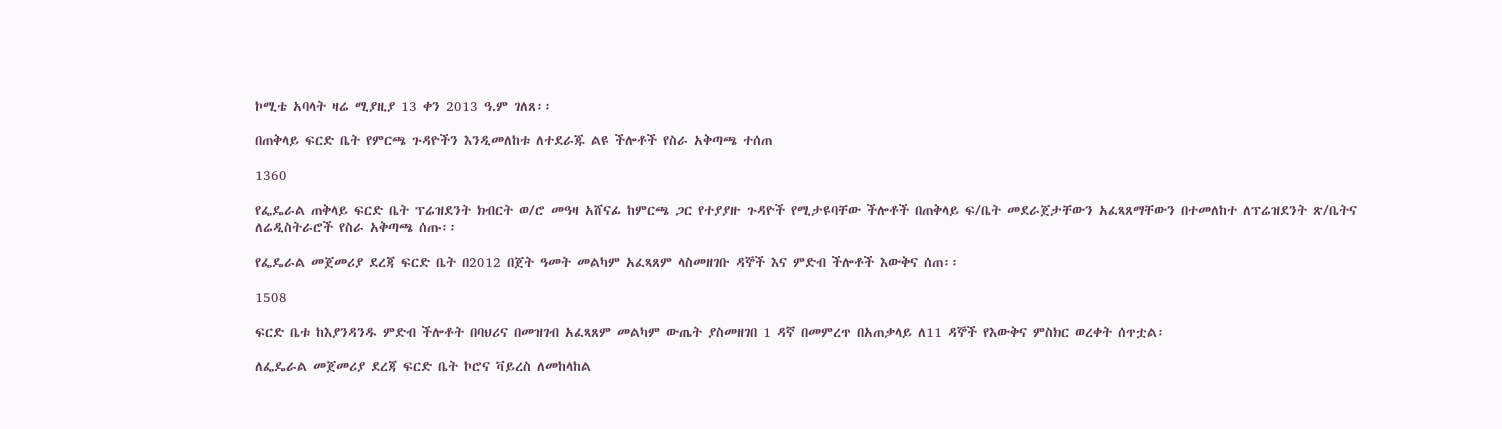ኮሚቴ አባላት ዛሬ ሚያዚያ 13 ቀን 2013 ዓ.ም ገለጸ፡፡

በጠቅላይ ፍርድ ቤት የምርጫ ጉዳዮችን እንዲመለከቱ ለተደራጁ ልዩ ችሎቶች የስራ አቅጣጫ ተሰጠ

1360

የፌዴራል ጠቅላይ ፍርድ ቤት ፕሬዝደንት ክብርት ወ/ሮ መዓዛ አሸናፊ ከምርጫ ጋር የተያያዙ ጉዳዮች የሚታዩባቸው ችሎቶች በጠቅላይ ፍ/ቤት መደራጀታቸውን አፈጻጸማቸውን በተመለከተ ለፕሬዝደንት ጽ/ቤትና ለሬዲስትራሮች የስራ አቅጣጫ ሰጡ፡፡

የፌዴራል መጀመሪያ ደረጃ ፍርድ ቤት በ2012 በጀት ዓመት መልካም አፈጻጸም ላስመዘገቡ ዳኞች እና ምድብ ችሎቶች እውቅና ሰጠ፡፡

1508

ፍርድ ቤቱ ከእያንዳንዱ ምድብ ችሎቶት በባህሪና በመዝገብ አፈጻጸም መልካም ውጤት ያስመዘገበ 1 ዳኛ በመምረጥ በአጠቃላይ ለ11 ዳኞች የእውቅና ምስክር ወረቀት ሰጥቷል፡

ለፌዴራል መጀመሪያ ደረጃ ፍርድ ቤት ኮሮና ቫይረስ ለመከላከል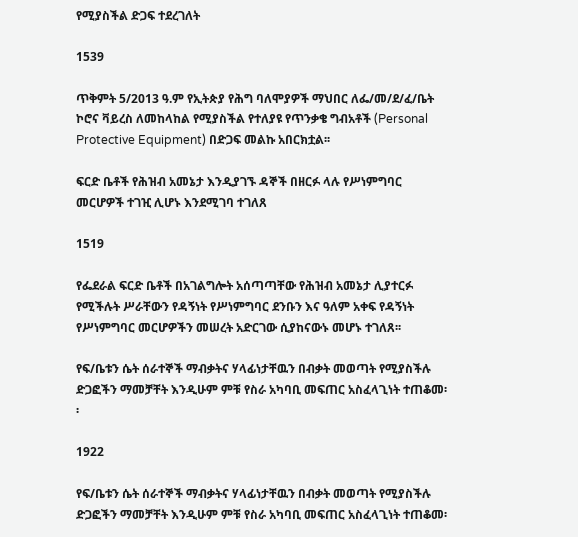የሚያስችል ድጋፍ ተደረገለት

1539

ጥቅምት 5/2013 ዓ.ም የኢትጵያ የሕግ ባለሞያዎች ማህበር ለፌ/መ/ደ/ፈ/ቤት ኮሮና ቫይረስ ለመከላከል የሚያስችል የተለያዩ የጥንቃቄ ግብአቶች (Personal Protective Equipment) በድጋፍ መልኩ አበርክቷል፡፡

ፍርድ ቤቶች የሕዝብ አመኔታ እንዲያገኙ ዳኞች በዘርፉ ላሉ የሥነምግባር መርሆዎች ተገዢ ሊሆኑ እንደሚገባ ተገለጸ

1519

የፌደራል ፍርድ ቤቶች በአገልግሎት አሰጣጣቸው የሕዝብ አመኔታ ሊያተርፉ የሚችሉት ሥራቸውን የዳኝነት የሥነምግባር ደንቡን እና ዓለም አቀፍ የዳኝነት የሥነምግባር መርሆዎችን መሠረት አድርገው ሲያከናውኑ መሆኑ ተገለጸ፡፡

የፍ/ቤቱን ሴት ሰራተኞች ማብቃትና ሃላፊነታቸዉን በብቃት መወጣት የሚያስችሉ ድጋፎችን ማመቻቸት እንዲሁም ምቹ የስራ አካባቢ መፍጠር አስፈላጊነት ተጠቆመ፡፡

1922

የፍ/ቤቱን ሴት ሰራተኞች ማብቃትና ሃላፊነታቸዉን በብቃት መወጣት የሚያስችሉ ድጋፎችን ማመቻቸት እንዲሁም ምቹ የስራ አካባቢ መፍጠር አስፈላጊነት ተጠቆመ፡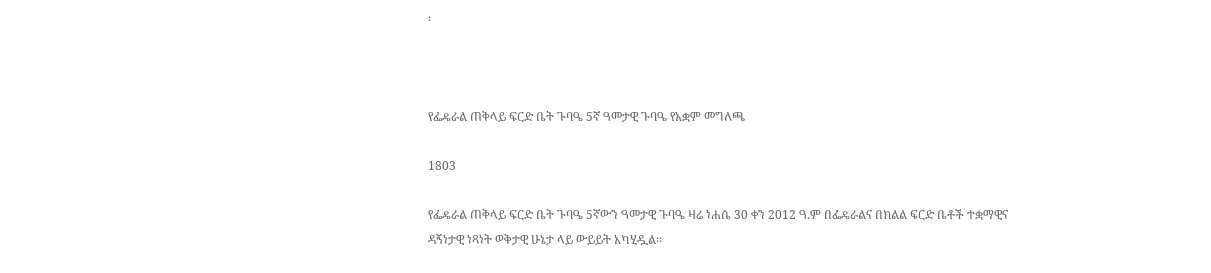፡



የፌዴራል ጠቅላይ ፍርድ ቤት ጉባዔ 5ኛ ዓመታዊ ጉባዔ የአቋም መግለጫ

1803

የፌዴራል ጠቅላይ ፍርድ ቤት ጉባዔ 5ኛውን ዓመታዊ ጉባዔ ዛሬ ነሐሴ 30 ቀን 2012 ዓ.ም በፌዴራልና በክልል ፍርድ ቤቶች ተቋማዊና ዳኝነታዊ ነጻነት ወቅታዊ ሁኔታ ላይ ውይይት አካሂዷል፡፡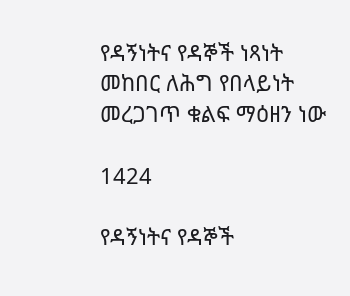የዳኝነትና የዳኞች ነጻነት መከበር ለሕግ የበላይነት መረጋገጥ ቁልፍ ማዕዘን ነው

1424

የዳኝነትና የዳኞች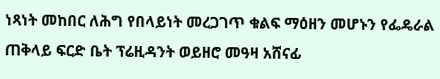ነጻነት መከበር ለሕግ የበላይነት መረጋገጥ ቁልፍ ማዕዘን መሆኑን የፌዴራል ጠቅላይ ፍርድ ቤት ፕሬዚዳንት ወይዘሮ መዓዛ አሸናፊ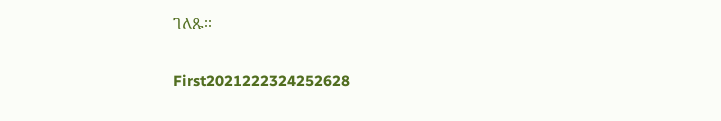ገለጹ፡፡

First2021222324252628